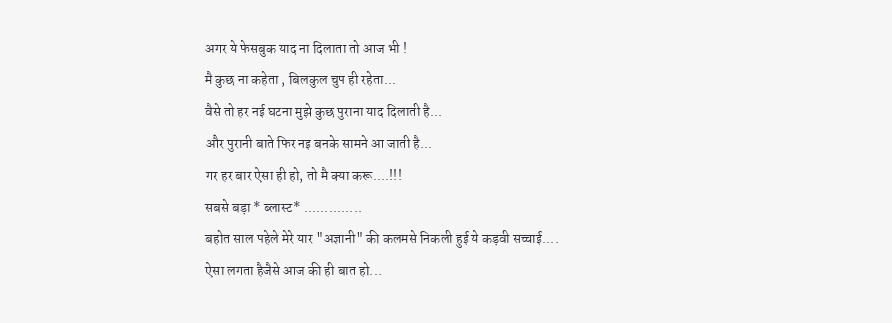अगर ये फेसबुक याद ना दिलाता तो आज भी !
मै कुछ ना कहेता , बिलकुल चुप ही रहेता...
वैसे तो हर नई घटना मुझे कुछ पुराना याद दिलाती है...
और पुरानी बाते फिर नइ बनके सामने आ जाती है...
गर हर बार ऐसा ही हो, तो मै क्या करू....!!!
सबसे बड़ा * ब्लास्ट* ..............
बहोत साल पहेले मेरे यार "अज्ञानी" की कलमसे निकली हुई ये कड़वी सच्चाई....
ऐसा लगता हैजैसे आज की ही बात हो...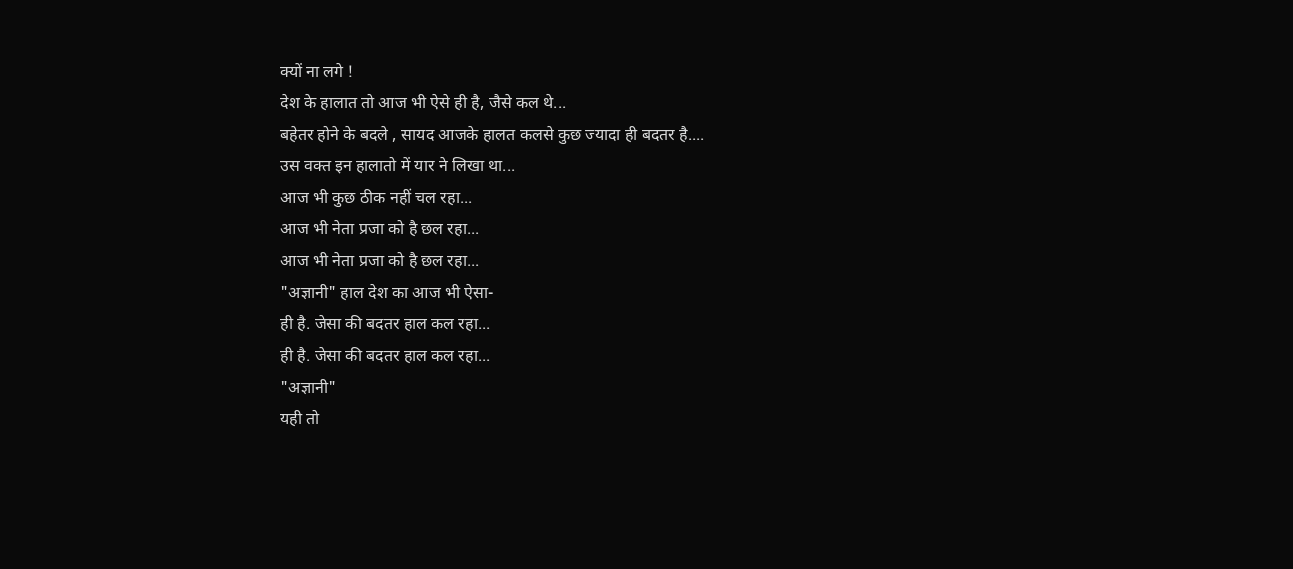क्यों ना लगे !
देश के हालात तो आज भी ऐसे ही है, जैसे कल थे...
बहेतर होने के बदले , सायद आजके हालत कलसे कुछ ज्यादा ही बदतर है....
उस वक्त इन हालातो में यार ने लिखा था...
आज भी कुछ ठीक नहीं चल रहा...
आज भी नेता प्रजा को है छल रहा...
आज भी नेता प्रजा को है छल रहा...
"अज्ञानी" हाल देश का आज भी ऐसा-
ही है. जेसा की बदतर हाल कल रहा...
ही है. जेसा की बदतर हाल कल रहा...
"अज्ञानी"
यही तो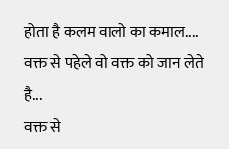होता है कलम वालो का कमाल....
वक्त से पहेले वो वक्त को जान लेते है...
वक्त से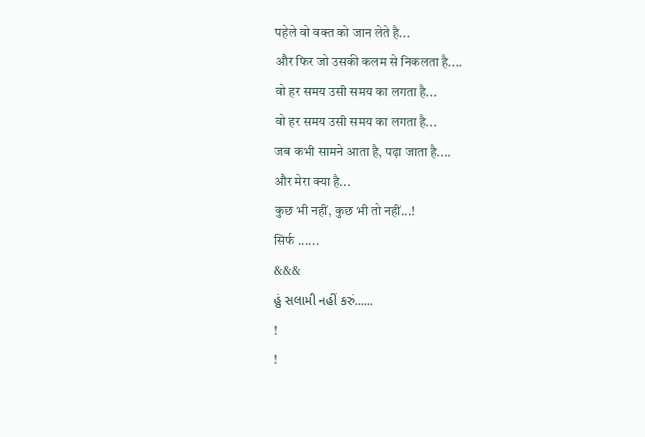पहेले वो वक्त को जान लेते है...
और फिर जो उसकी कलम से निकलता है....
वो हर समय उसी समय का लगता है...
वो हर समय उसी समय का लगता है...
जब कभी सामने आता है, पढ़ा जाता है....
और मेरा क्या है...
कुछ भी नहीं, कुछ भी तो नहीं...!
सिर्फ ......
&&&
હું સલામી નહીં કરું......
!
!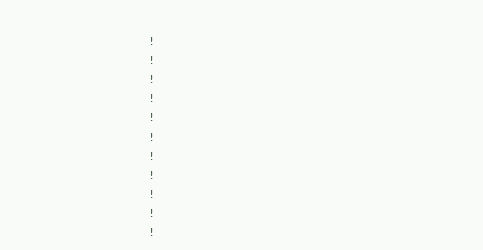!
!
!
!
!
!
!
!
!
!
!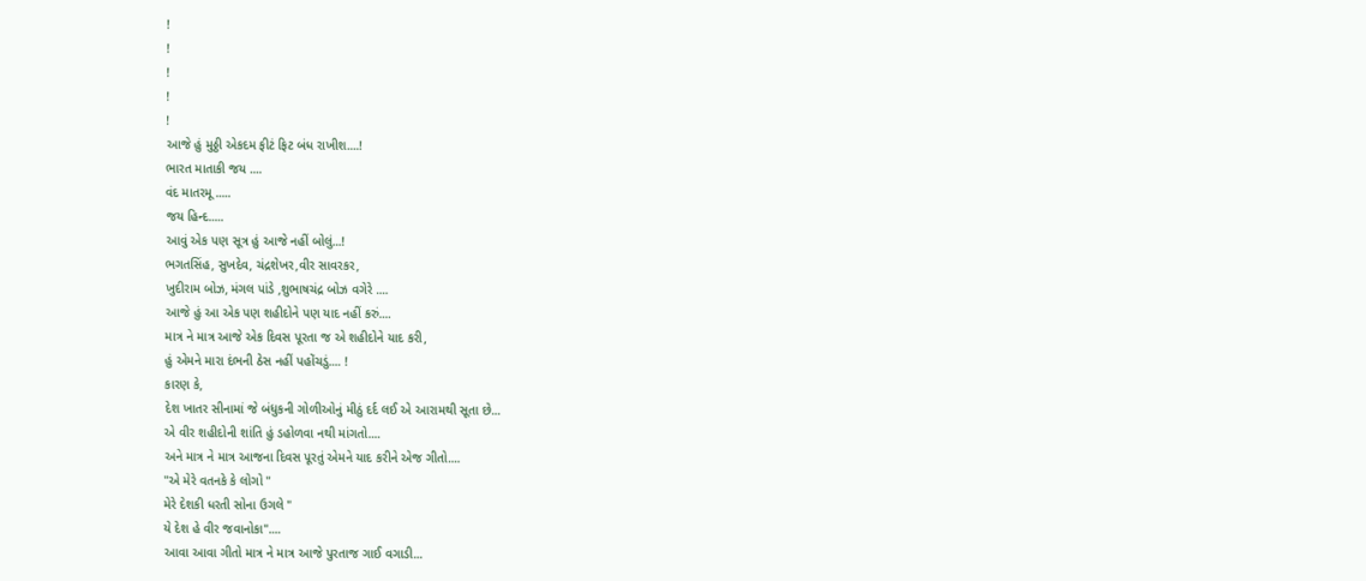!
!
!
!
!
આજે હું મુઠ્ઠી એકદમ ફીટં ફિટ બંધ રાખીશ....!
ભારત માતાકી જય ....
વંદ માતરમૂ .....
જય હિન્દ.....
આવું એક પણ સૂત્ર હું આજે નહીં બોલું...!
ભગતસિંહ, સુખદેવ, ચંદ્રશેખર,વીર સાવરકર,
ખુદીરામ બોઝ, મંગલ પાંડે ,શુભાષચંદ્ર બોઝ વગેરે ....
આજે હું આ એક પણ શહીદોને પણ યાદ નહીં કરું....
માત્ર ને માત્ર આજે એક દિવસ પૂરતા જ એ શહીદોને યાદ કરી,
હું એમને મારા દંભની ઠેસ નહીં પહોંચડું.... !
કારણ કે,
દેશ ખાતર સીનામાં જે બંધુકની ગોળીઓનું મીઠું દર્દ લઈ એ આરામથી સૂતા છે...
એ વીર શહીદોની શાંતિ હું ડહોળવા નથી માંગતો....
અને માત્ર ને માત્ર આજના દિવસ પૂરતું એમને યાદ કરીને એજ ગીતો....
"એ મેરે વતનકે કે લોગો "
મેરે દેશકી ધરતી સોના ઉગલે "
યે દેશ હે વીર જવાનોકા"....
આવા આવા ગીતો માત્ર ને માત્ર આજે પુરતાજ ગાઈ વગાડી...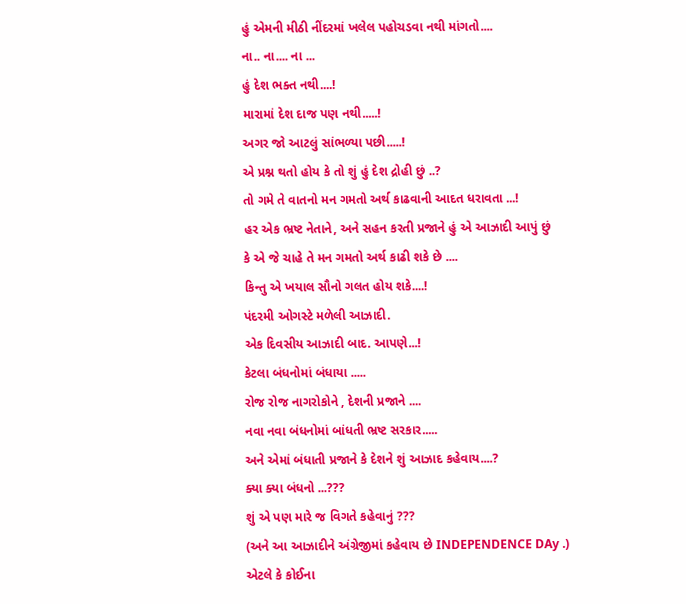હું એમની મીઠી નીંદરમાં ખલેલ પહોચડવા નથી માંગતો....
ના.. ના.... ના ...
હું દેશ ભક્ત નથી....!
મારામાં દેશ દાજ પણ નથી.....!
અગર જો આટલું સાંભળ્યા પછી.....!
એ પ્રશ્ન થતો હોય કે તો શું હું દેશ દ્રોહી છું ..?
તો ગમે તે વાતનો મન ગમતો અર્થ કાઢવાની આદત ધરાવતા ...!
હર એક ભ્રષ્ટ નેતાને, અને સહન કરતી પ્રજાને હું એ આઝાદી આપું છું
કે એ જે ચાહે તે મન ગમતો અર્થ કાઢી શકે છે ....
કિન્તુ એ ખયાલ સૌનો ગલત હોય શકે....!
પંદરમી ઓગસ્ટે મળેલી આઝાદી.
એક દિવસીય આઝાદી બાદ. આપણે...!
કેટલા બંધનોમાં બંધાયા .....
રોજ રોજ નાગરોકોને , દેશની પ્રજાને ....
નવા નવા બંધનોમાં બાંધતી ભ્રષ્ટ સરકાર.....
અને એમાં બંધાતી પ્રજાને કે દેશને શું આઝાદ કહેવાય....?
ક્યા ક્યા બંધનો ...???
શું એ પણ મારે જ વિગતે કહેવાનું ???
(અને આ આઝાદીને અંગ્રેજીમાં કહેવાય છે INDEPENDENCE DAy .)
એટલે કે કોઈના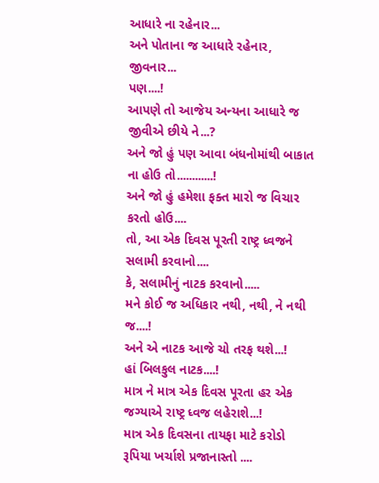આધારે ના રહેનાર...
અને પોતાના જ આધારે રહેનાર, જીવનાર...
પણ....!
આપણે તો આજેય અન્યના આધારે જ જીવીએ છીયે ને...?
અને જો હું પણ આવા બંધનોમાંથી બાકાત ના હોઉ તો............!
અને જો હું હમેશા ફક્ત મારો જ વિચાર કરતો હોઉ....
તો, આ એક દિવસ પૂરતી રાષ્ટ્ર ધ્વજને સલામી કરવાનો....
કે, સલામીનું નાટક કરવાનો.....
મને કોઈ જ અધિકાર નથી, નથી, ને નથી જ....!
અને એ નાટક આજે ચો તરફ થશે...!
હાં બિલકુલ નાટક....!
માત્ર ને માત્ર એક દિવસ પૂરતા હર એક જગ્યાએ રાષ્ટ્ર ધ્વજ લહેરાશે...!
માત્ર એક દિવસના તાયફા માટે કરોડો રૂપિયા ખર્ચાશે પ્રજાનાસ્તો ....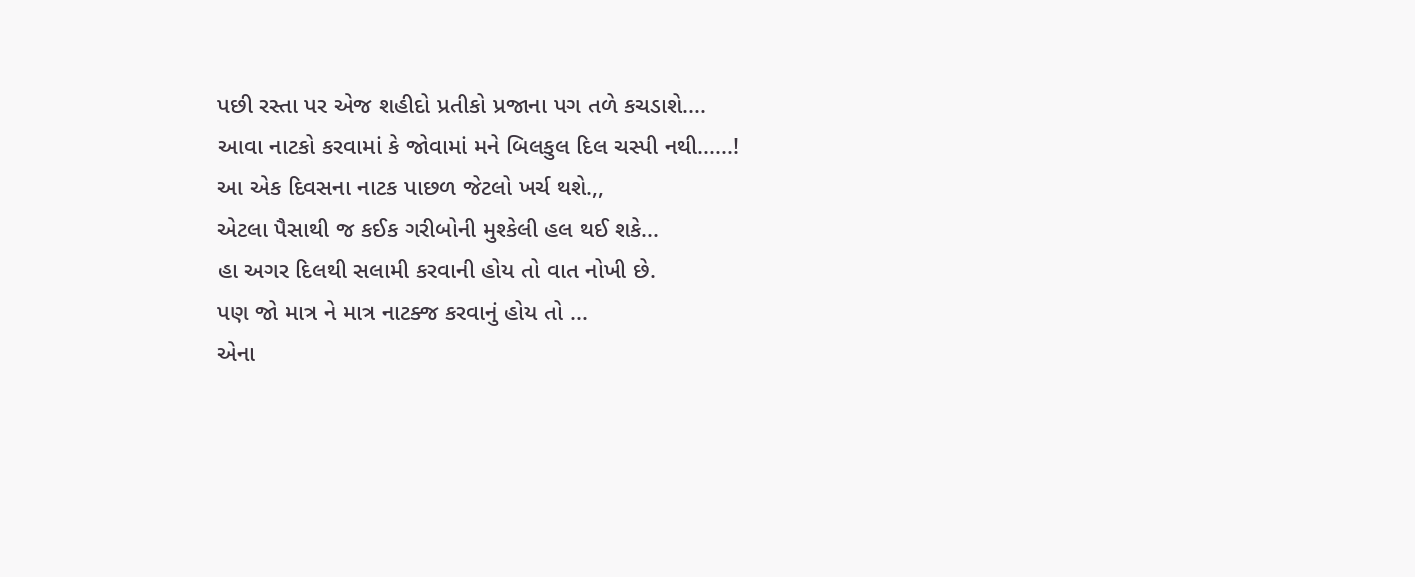પછી રસ્તા પર એજ શહીદો પ્રતીકો પ્રજાના પગ તળે કચડાશે....
આવા નાટકો કરવામાં કે જોવામાં મને બિલકુલ દિલ ચસ્પી નથી......!
આ એક દિવસના નાટક પાછળ જેટલો ખર્ચ થશે.,,
એટલા પૈસાથી જ કઈક ગરીબોની મુશ્કેલી હલ થઈ શકે...
હા અગર દિલથી સલામી કરવાની હોય તો વાત નોખી છે.
પણ જો માત્ર ને માત્ર નાટક્જ કરવાનું હોય તો ...
એના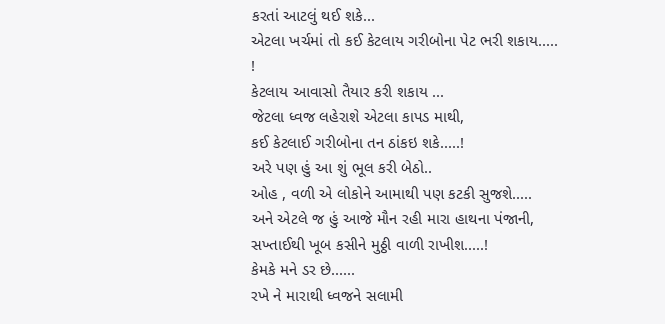કરતાં આટલું થઈ શકે...
એટલા ખર્ચમાં તો કઈ કેટલાય ગરીબોના પેટ ભરી શકાય..... !
કેટલાય આવાસો તૈયાર કરી શકાય ...
જેટલા ધ્વજ લહેરાશે એટલા કાપડ માથી,
કઈ કેટલાઈ ગરીબોના તન ઠાંકઇ શકે.....!
અરે પણ હું આ શું ભૂલ કરી બેઠો..
ઓહ , વળી એ લોકોને આમાથી પણ કટકી સુજશે.....
અને એટલે જ હું આજે મૌન રહી મારા હાથના પંજાની,
સખ્તાઈથી ખૂબ કસીને મુઠ્ઠી વાળી રાખીશ.....!
કેમકે મને ડર છે......
રખે ને મારાથી ધ્વજને સલામી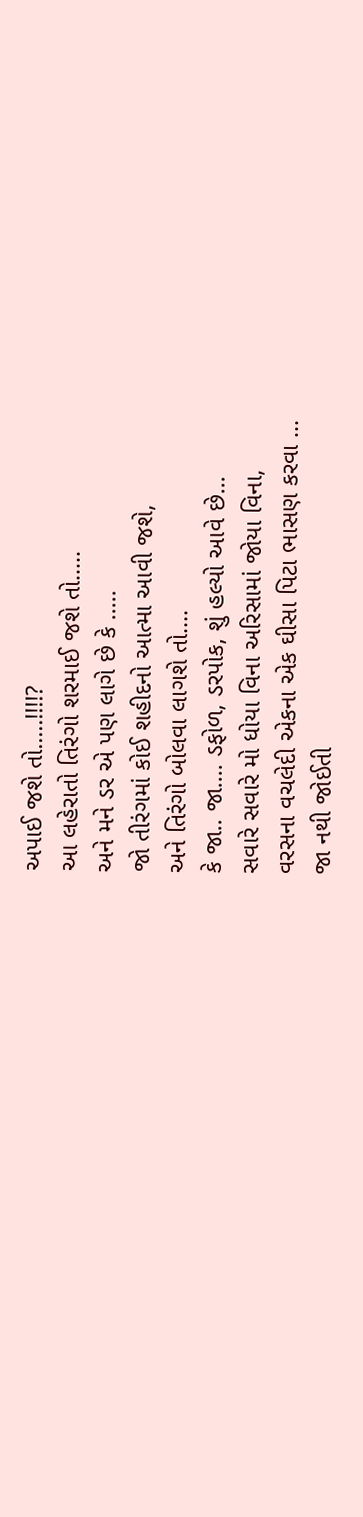અપાઈ જશે તો.....!!!!?
આ લહેરાતો તિરંગો શરમાઈ જશે તો.....
અને મને ડર એ પણ લાગે છે કે .....
જો તીરંગમાં કોઈ શહીદનો આત્મા આવી જશે,
અને તિરંગો બોલવા લાગશે તો....
કે જા.. જા.... ડફોળ, ડરપોક, શું હલ્યો આવે છે...
સવારે સવારે મો ધોયા વિના અરિસામાં જોયા વિના,
વરસના વચલેદી એકના એક ઘીસા પિટા ભાસણ કરવા ...
જા નથી જોઈતી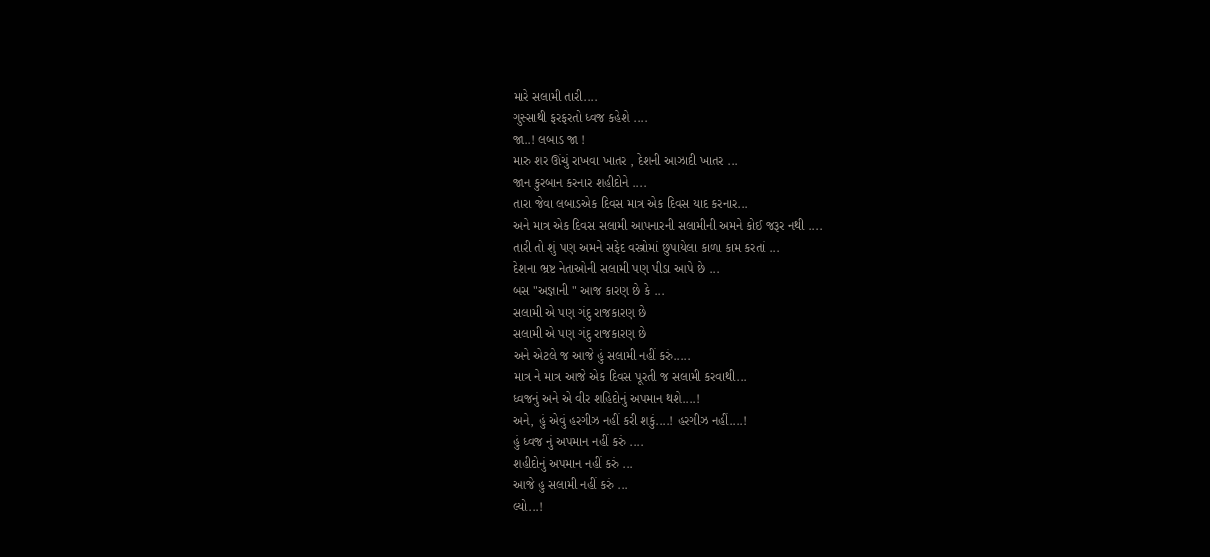મારે સલામી તારી....
ગુસ્સાથી ફરફરતો ધ્વજ કહેશે ....
જા..! લબાડ જા !
મારુ શર ઊંચું રાખવા ખાતર , દેશની આઝાદી ખાતર ...
જાન કુરબાન કરનાર શહીદોને ....
તારા જેવા લબાડએક દિવસ માત્ર એક દિવસ યાદ કરનાર...
અને માત્ર એક દિવસ સલામી આપનારની સલામીની અમને કોઈ જરૂર નથી ....
તારી તો શું પણ અમને સફેદ વસ્ત્રોમાં છુપાયેલા કાળા કામ કરતાં ...
દેશના ભ્રષ્ટ નેતાઓની સલામી પણ પીડા આપે છે ...
બસ "અજ્ઞાની " આજ કારણ છે કે ...
સલામી એ પણ ગંદુ રાજકારણ છે
સલામી એ પણ ગંદુ રાજકારણ છે
અને એટલે જ આજે હું સલામી નહીં કરું.....
માત્ર ને માત્ર આજે એક દિવસ પૂરતી જ સલામી કરવાથી...
ધ્વજનું અને એ વીર શહિદોનું અપમાન થશે....!
અને, હું એવું હરગીઝ નહીં કરી શકું....! હરગીઝ નહીં....!
હું ધ્વજ નું અપમાન નહીં કરું ....
શહીદોનું અપમાન નહીં કરું ...
આજે હુ સલામી નહીં કરું ...
લ્યો...!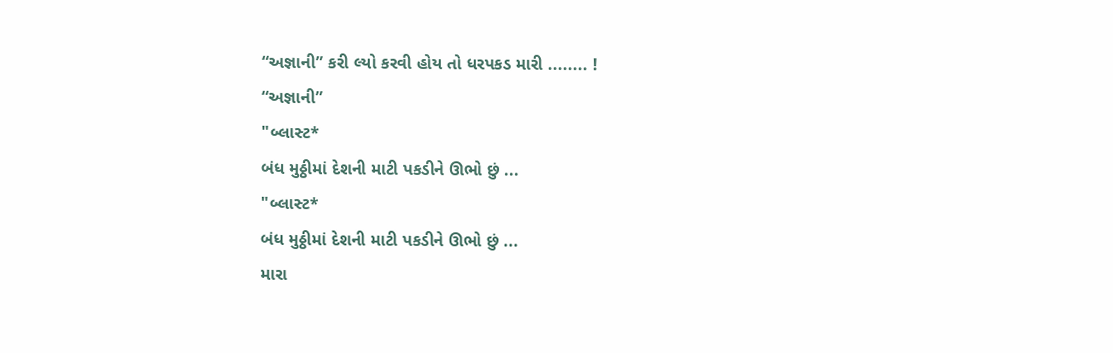“અજ્ઞાની” કરી લ્યો કરવી હોય તો ધરપકડ મારી ........ !
“અજ્ઞાની”
"બ્લાસ્ટ*
બંધ મુઠ્ઠીમાં દેશની માટી પકડીને ઊભો છું ...
"બ્લાસ્ટ*
બંધ મુઠ્ઠીમાં દેશની માટી પકડીને ઊભો છું ...
મારા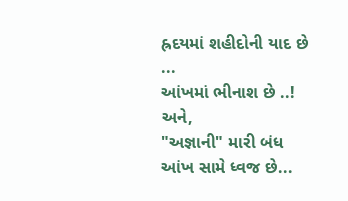હ્રદયમાં શહીદોની યાદ છે ...
આંખમાં ભીનાશ છે ..! અને,
"અજ્ઞાની" મારી બંધ આંખ સામે ધ્વજ છે...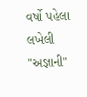વર્ષો પહેલા લખેલી "અજ્ઞાની"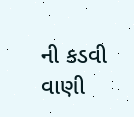ની કડવી વાણી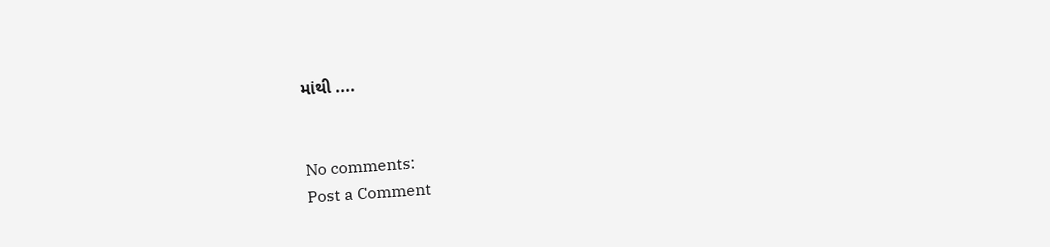માંથી ....


No comments:
Post a Comment